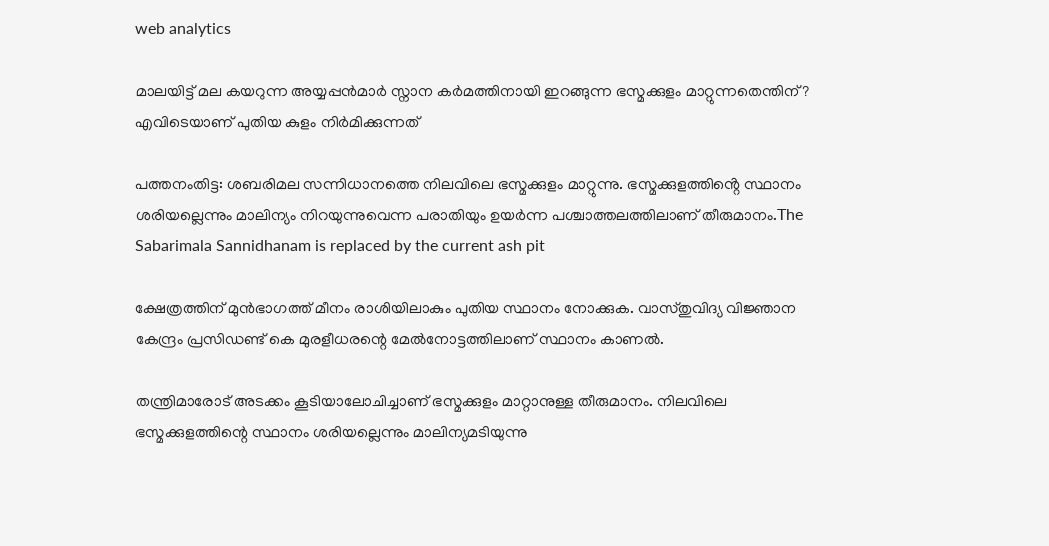web analytics

മാലയിട്ട് മല കയറുന്ന അയ്യപ്പൻമാർ സ്നാന കർമത്തിനായി ഇറങ്ങുന്ന ഭസ്മക്കുളം മാറ്റുന്നതെന്തിന്? എവിടെയാണ് പുതിയ കുളം നിർമിക്കുന്നത്

പത്തനംതിട്ട: ശബരിമല സന്നിധാനത്തെ നിലവിലെ ഭസ്മക്കുളം മാറ്റുന്നു. ഭസ്മക്കുളത്തിൻ്റെ സ്ഥാനം ശരിയല്ലെന്നും മാലിന്യം നിറയുന്നുവെന്ന പരാതിയും ഉയർന്ന പശ്ചാത്തലത്തിലാണ് തീരുമാനം.The Sabarimala Sannidhanam is replaced by the current ash pit

ക്ഷേത്രത്തിന് മുൻഭാഗത്ത് മീനം രാശിയിലാകും പുതിയ സ്ഥാനം നോക്കുക. വാസ്തുവിദ്യ വിജ്ഞാന കേന്ദ്രം പ്രസിഡണ്ട് കെ മുരളീധരന്റെ മേൽനോട്ടത്തിലാണ് സ്ഥാനം കാണൽ.

തന്ത്രിമാരോട് അടക്കം കൂടിയാലോചിച്ചാണ് ഭസ്മക്കുളം മാറ്റാനുള്ള തീരുമാനം. നിലവിലെ ഭസ്മക്കുളത്തിന്റെ സ്ഥാനം ശരിയല്ലെന്നും മാലിന്യമടിയുന്നു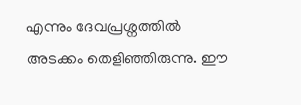എന്നും ദേവപ്രശ്നത്തിൽ അടക്കം തെളിഞ്ഞിരുന്നു. ഈ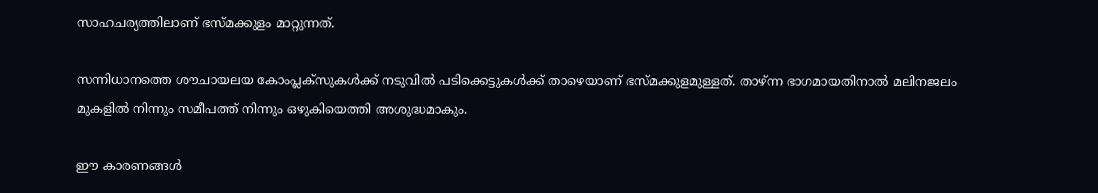സാഹചര്യത്തിലാണ് ഭസ്മക്കുളം മാറ്റുന്നത്.

സന്നിധാനത്തെ ശൗചായലയ കോംപ്ലക്സുകൾക്ക് നടുവിൽ പടിക്കെട്ടുകൾക്ക് താഴെയാണ് ഭസ്മക്കുളമുള്ളത്. താഴ്ന്ന ഭാഗമായതിനാൽ മലിനജലം മുകളിൽ നിന്നും സമീപത്ത് നിന്നും ഒഴുകിയെത്തി അശുദ്ധമാകും.

ഈ കാരണങ്ങൾ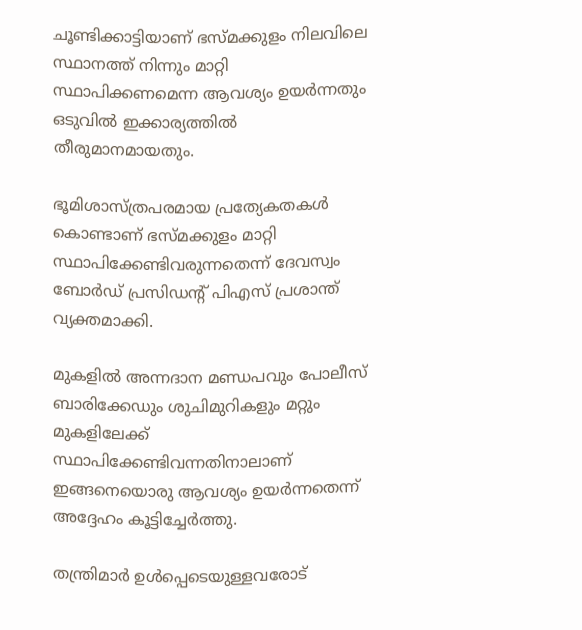ചൂണ്ടിക്കാട്ടിയാണ് ഭസ്മക്കുളം നിലവിലെ സ്ഥാനത്ത് നിന്നും മാറ്റി സ്ഥാപിക്കണമെന്ന ആവശ്യം ഉയർന്നതും ഒടുവിൽ ഇക്കാര്യത്തിൽ തീരുമാനമായതും.

ഭൂമിശാസ്ത്രപരമായ പ്രത്യേകതകൾ കൊണ്ടാണ് ഭസ്മക്കുളം മാറ്റി സ്ഥാപിക്കേണ്ടിവരുന്നതെന്ന് ദേവസ്വം ബോർഡ് പ്രസിഡൻ്റ് പിഎസ് പ്രശാന്ത് വ്യക്തമാക്കി.

മുകളിൽ അന്നദാന മണ്ഡപവും പോലീസ് ബാരിക്കേഡും ശുചിമുറികളും മറ്റും മുകളിലേക്ക് സ്ഥാപിക്കേണ്ടിവന്നതിനാലാണ് ഇങ്ങനെയൊരു ആവശ്യം ഉയർന്നതെന്ന് അദ്ദേഹം കൂട്ടിച്ചേർത്തു.

തന്ത്രിമാർ ഉൾപ്പെടെയുള്ളവരോട്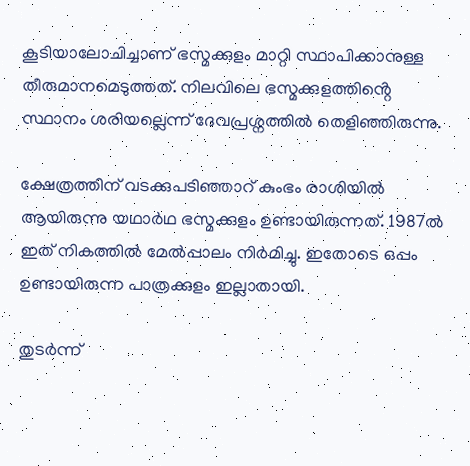കൂടിയാലോചിച്ചാണ് ഭസ്മക്കുളം മാറ്റി സ്ഥാപിക്കാനുള്ള തീരുമാനമെടുത്തത്. നിലവിലെ ഭസ്മക്കുളത്തിൻ്റെ സ്ഥാനം ശരിയല്ലെന്ന് ദേവപ്രശ്നത്തിൽ തെളിഞ്ഞിരുന്നു.

ക്ഷേത്രത്തിന് വടക്കുപടിഞ്ഞാറ് കുംഭം രാശിയിൽ ആയിരുന്നു യഥാർഥ ഭസ്മക്കുളം ഉണ്ടായിരുന്നത്. 1987ൽ ഇത് നികത്തിൽ മേൽപ്പാലം നിർമിച്ചു. ഇതോടെ ഒപ്പം ഉണ്ടായിരുന്ന പാത്രക്കുളം ഇല്ലാതായി.

തുടർന്ന്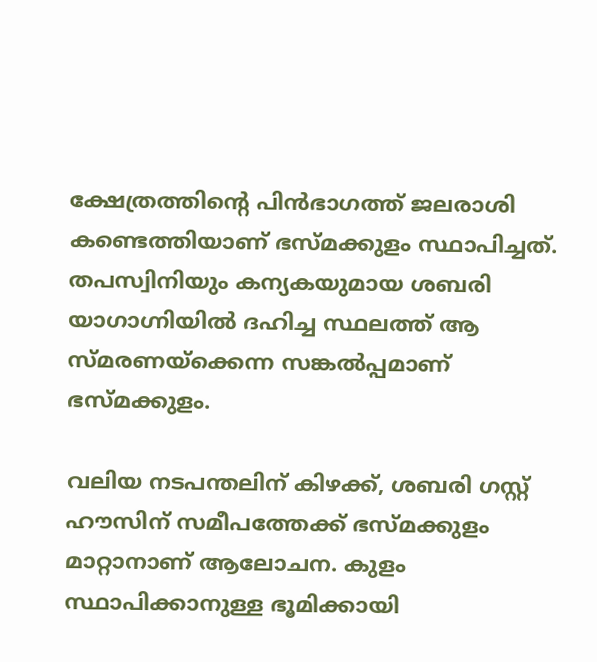ക്ഷേത്രത്തിൻ്റെ പിൻഭാഗത്ത് ജലരാശി കണ്ടെത്തിയാണ് ഭസ്മക്കുളം സ്ഥാപിച്ചത്. തപസ്വിനിയും കന്യകയുമായ ശബരി യാഗാഗ്നിയിൽ ദഹിച്ച സ്ഥലത്ത് ആ സ്മരണയ്ക്കെന്ന സങ്കൽപ്പമാണ് ഭസ്മക്കുളം.

വലിയ നടപന്തലിന് കിഴക്ക്, ശബരി ഗസ്റ്റ് ഹൗസിന് സമീപത്തേക്ക് ഭസ്മക്കുളം മാറ്റാനാണ് ആലോചന. കുളം സ്ഥാപിക്കാനുള്ള ഭൂമിക്കായി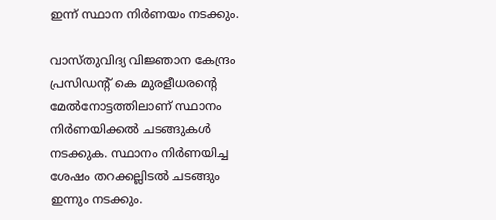ഇന്ന് സ്ഥാന നിർണയം നടക്കും.

വാസ്തുവിദ്യ വിജ്ഞാന കേന്ദ്രം പ്രസിഡൻ്റ് കെ മുരളീധരൻ്റെ മേൽനോട്ടത്തിലാണ് സ്ഥാനം നിർണയിക്കൽ ചടങ്ങുകൾ നടക്കുക. സ്ഥാനം നിർണയിച്ച ശേഷം തറക്കല്ലിടൽ ചടങ്ങും ഇന്നും നടക്കും.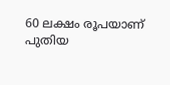60 ലക്ഷം രൂപയാണ് പുതിയ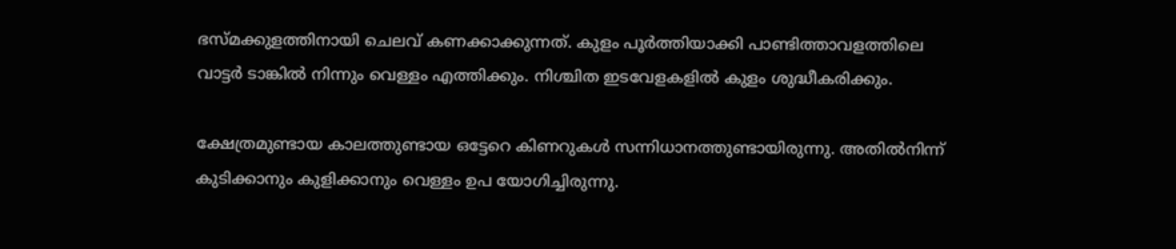ഭസ്മക്കുളത്തിനായി ചെലവ് കണക്കാക്കുന്നത്. കുളം പൂർത്തിയാക്കി പാണ്ടിത്താവളത്തിലെ വാട്ടർ ടാങ്കിൽ നിന്നും വെള്ളം എത്തിക്കും. നിശ്ചിത ഇടവേളകളിൽ കുളം ശുദ്ധീകരിക്കും.

ക്ഷേത്രമുണ്ടായ കാലത്തുണ്ടായ ഒട്ടേറെ കിണറുകള്‍ സന്നിധാനത്തുണ്ടായിരുന്നു. അതില്‍നിന്ന് കുടിക്കാനും കുളിക്കാനും വെള്ളം ഉപ യോഗിച്ചിരുന്നു.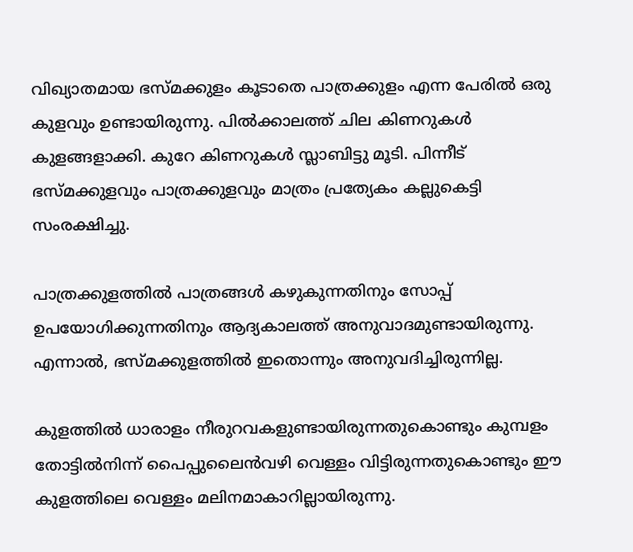വിഖ്യാതമായ ഭസ്മക്കുളം കൂടാതെ പാത്രക്കുളം എന്ന പേരില്‍ ഒരു കുളവും ഉണ്ടായിരുന്നു. പില്‍ക്കാലത്ത് ചില കിണറുകള്‍ കുളങ്ങളാക്കി. കുറേ കിണറുകള്‍ സ്ലാബിട്ടു മൂടി. പിന്നീട് ഭസ്മക്കുളവും പാത്രക്കുളവും മാത്രം പ്രത്യേകം കല്ലുകെട്ടി സംരക്ഷിച്ചു.

പാത്രക്കുളത്തില്‍ പാത്രങ്ങള്‍ കഴുകുന്നതിനും സോപ്പ് ഉപയോഗിക്കുന്നതിനും ആദ്യകാലത്ത് അനുവാദമുണ്ടായിരുന്നു. എന്നാല്‍, ഭസ്മക്കുളത്തില്‍ ഇതൊന്നും അനുവദിച്ചിരുന്നില്ല.

കുളത്തില്‍ ധാരാളം നീരുറവകളുണ്ടായിരുന്നതുകൊണ്ടും കുമ്പളം തോട്ടില്‍നിന്ന് പൈപ്പുലൈന്‍വഴി വെള്ളം വിട്ടിരുന്നതുകൊണ്ടും ഈ കുളത്തിലെ വെള്ളം മലിനമാകാറില്ലായിരുന്നു.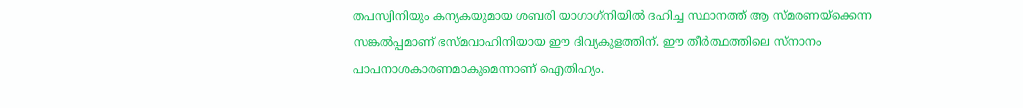തപസ്വിനിയും കന്യകയുമായ ശബരി യാഗാഗ്‌നിയില്‍ ദഹിച്ച സ്ഥാനത്ത് ആ സ്മരണയ്‌ക്കെന്ന സങ്കല്‍പ്പമാണ് ഭസ്മവാഹിനിയായ ഈ ദിവ്യകുളത്തിന്. ഈ തീര്‍ത്ഥത്തിലെ സ്‌നാനം പാപനാശകാരണമാകുമെന്നാണ് ഐതിഹ്യം.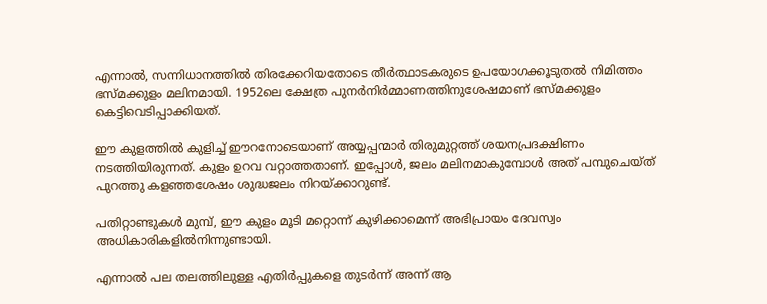എന്നാല്‍, സന്നിധാനത്തില്‍ തിരക്കേറിയതോടെ തീര്‍ത്ഥാടകരുടെ ഉപയോഗക്കൂടുതല്‍ നിമിത്തം ഭസ്മക്കുളം മലിനമായി. 1952ലെ ക്ഷേത്ര പുനര്‍നിര്‍മ്മാണത്തിനുശേഷമാണ് ഭസ്മക്കുളം കെട്ടിവെടിപ്പാക്കിയത്.

ഈ കുളത്തില്‍ കുളിച്ച് ഈറനോടെയാണ് അയ്യപ്പന്മാര്‍ തിരുമുറ്റത്ത് ശയനപ്രദക്ഷിണം നടത്തിയിരുന്നത്. കുളം ഉറവ വറ്റാത്തതാണ്. ഇപ്പോള്‍, ജലം മലിനമാകുമ്പോള്‍ അത് പമ്പുചെയ്ത് പുറത്തു കളഞ്ഞശേഷം ശുദ്ധജലം നിറയ്‌ക്കാറുണ്ട്.

പതിറ്റാണ്ടുകള്‍ മുമ്പ്, ഈ കുളം മൂടി മറ്റൊന്ന് കുഴിക്കാമെന്ന് അഭിപ്രായം ദേവസ്വം അധികാരികളില്‍നിന്നുണ്ടായി.

എന്നാല്‍ പല തലത്തിലുള്ള എതിര്‍പ്പുകളെ തുടര്‍ന്ന് അന്ന് ആ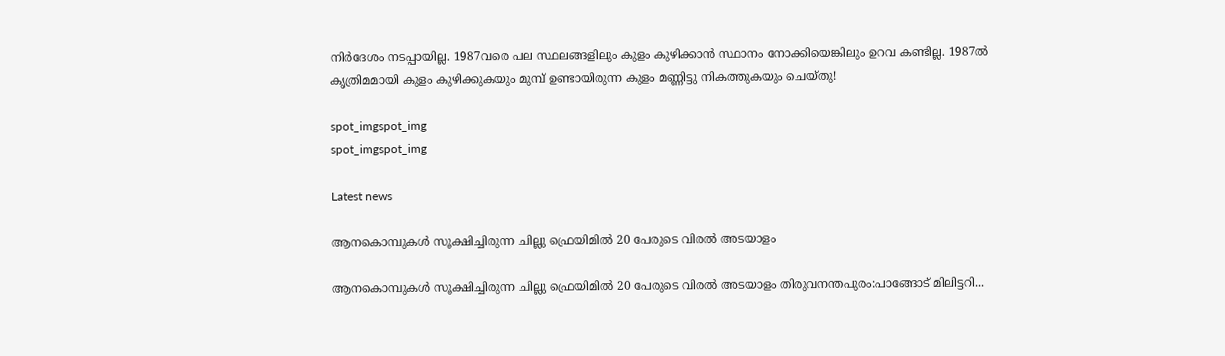നിര്‍ദേശം നടപ്പായില്ല. 1987വരെ പല സ്ഥലങ്ങളിലും കുളം കുഴിക്കാന്‍ സ്ഥാനം നോക്കിയെങ്കിലും ഉറവ കണ്ടില്ല. 1987ല്‍ കൃത്രിമമായി കുളം കുഴിക്കുകയും മുമ്പ് ഉണ്ടായിരുന്ന കുളം മണ്ണിട്ടു നികത്തുകയും ചെയ്തു!

spot_imgspot_img
spot_imgspot_img

Latest news

ആനകൊമ്പുകൾ സൂക്ഷിച്ചിരുന്ന ചില്ലു ഫ്രെയിമിൽ 20 പേരുടെ വിരൽ അടയാളം

ആനകൊമ്പുകൾ സൂക്ഷിച്ചിരുന്ന ചില്ലു ഫ്രെയിമിൽ 20 പേരുടെ വിരൽ അടയാളം തിരുവനന്തപുരം:പാങ്ങോട് മിലിട്ടറി...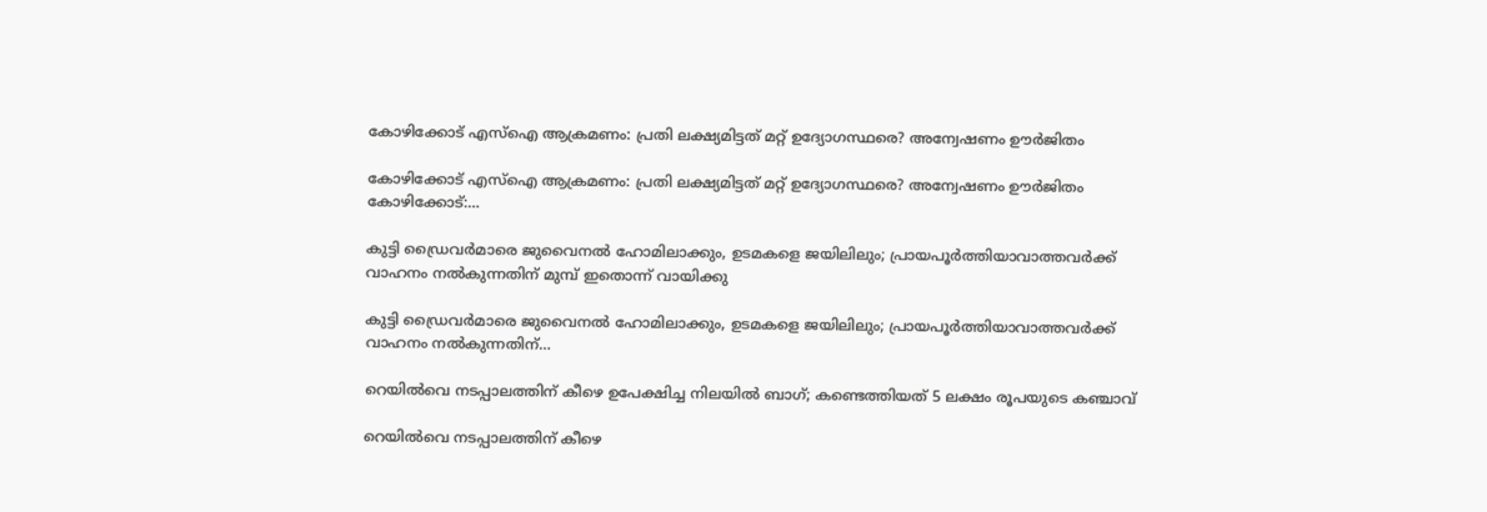കോഴിക്കോട് എസ്‌ഐ ആക്രമണം: പ്രതി ലക്ഷ്യമിട്ടത് മറ്റ് ഉദ്യോഗസ്ഥരെ? അന്വേഷണം ഊർജിതം

കോഴിക്കോട് എസ്‌ഐ ആക്രമണം: പ്രതി ലക്ഷ്യമിട്ടത് മറ്റ് ഉദ്യോഗസ്ഥരെ? അന്വേഷണം ഊർജിതം കോഴിക്കോട്:...

കുട്ടി ഡ്രൈവർമാരെ ജുവൈനൽ ഹോമിലാക്കും, ഉടമകളെ ജയിലിലും; പ്രായപൂർത്തിയാവാത്തവർക്ക് വാഹനം നൽകുന്നതിന് മുമ്പ് ഇതൊന്ന് വായിക്കു

കുട്ടി ഡ്രൈവർമാരെ ജുവൈനൽ ഹോമിലാക്കും, ഉടമകളെ ജയിലിലും; പ്രായപൂർത്തിയാവാത്തവർക്ക് വാഹനം നൽകുന്നതിന്...

റെയിൽവെ നടപ്പാലത്തിന് കീഴെ ഉപേക്ഷിച്ച നിലയിൽ ബാഗ്; കണ്ടെത്തിയത് 5 ലക്ഷം രൂപയുടെ കഞ്ചാവ്

റെയിൽവെ നടപ്പാലത്തിന് കീഴെ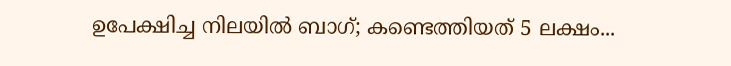ഉപേക്ഷിച്ച നിലയിൽ ബാഗ്; കണ്ടെത്തിയത് 5 ലക്ഷം...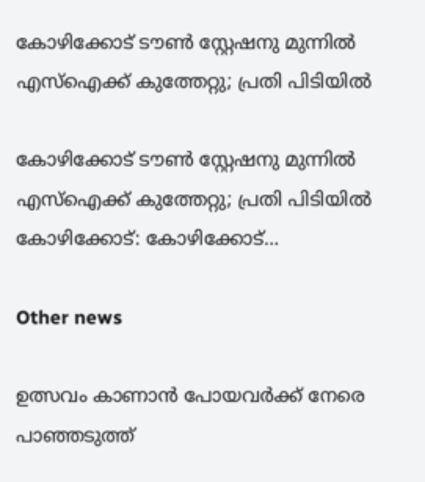കോഴിക്കോട് ടൗൺ സ്റ്റേഷനു മുന്നിൽ എസ്ഐക്ക് കുത്തേറ്റു; പ്രതി പിടിയിൽ

കോഴിക്കോട് ടൗൺ സ്റ്റേഷനു മുന്നിൽ എസ്ഐക്ക് കുത്തേറ്റു; പ്രതി പിടിയിൽ കോഴിക്കോട്: കോഴിക്കോട്...

Other news

ഉത്സവം കാണാൻ പോയവർക്ക് നേരെ പാഞ്ഞടുത്ത്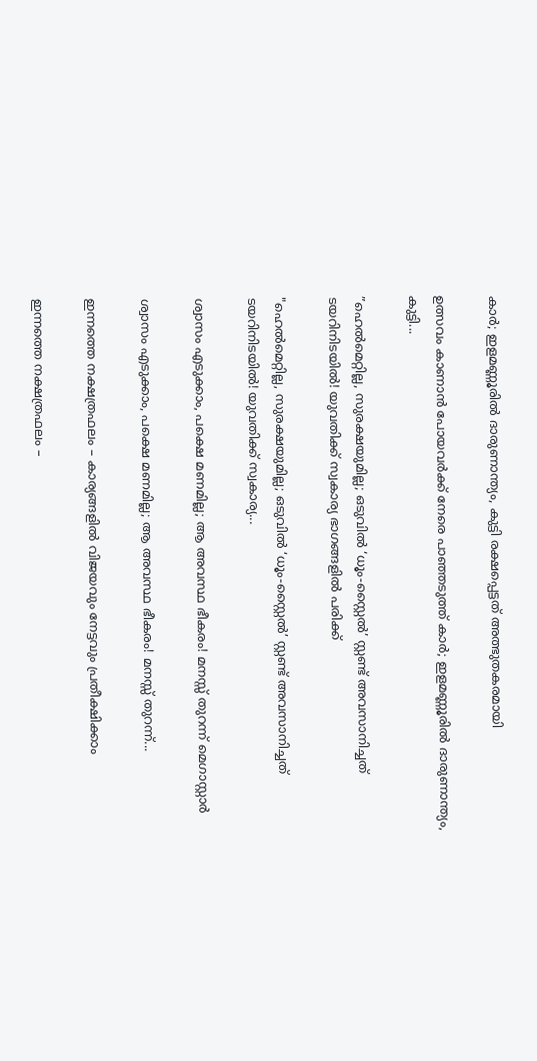കാർ; ഇളമണ്ണൂരിൽ ദാരുണാന്ത്യം, കുട്ടി രക്ഷപ്പെട്ടത് അത്ഭുതകരമായി

ഉത്സവം കാണാൻ പോയവർക്ക് നേരെ പാഞ്ഞടുത്ത് കാർ; ഇളമണ്ണൂരിൽ ദാരുണാന്ത്യം, കുട്ടി...

”ഹെൽമെറ്റില്ല, സുരക്ഷയുമില്ല; ഒടുവിൽ ‘ധൂം-സ്റ്റൈൽ’ സ്റ്റണ്ട് അവസാനിച്ചത് ടയറിനിടയിൽ! യുവതിക്ക് സ്വകാര്യ ഭാഗങ്ങളിൽ പരിക്ക്

"ഹെൽമെറ്റില്ല, സുരക്ഷയുമില്ല; ഒടുവിൽ ‘ധൂം-സ്റ്റൈൽ’ സ്റ്റണ്ട് അവസാനിച്ചത് ടയറിനിടയിൽ! യുവതിക്ക് സ്വകാര്യ...

ശ്വാസം എടുക്കാം, പക്ഷെ മണമില്ല; ആ അവസ്ഥ ഭീകരം! മനസ്സ് തുറന്ന് മെഗാസ്റ്റാർ

ശ്വാസം എടുക്കാം, പക്ഷെ മണമില്ല; ആ അവസ്ഥ ഭീകരം! മനസ്സ് തുറന്ന്...

ഇന്നത്തെ നക്ഷത്രഫലം – കാര്യങ്ങളിൽ വിജയവും നേട്ടവും പ്രതീക്ഷിക്കാം

ഇന്നത്തെ നക്ഷത്രഫലം –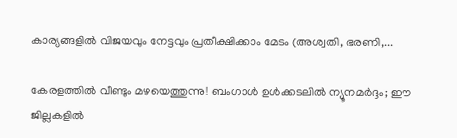കാര്യങ്ങളിൽ വിജയവും നേട്ടവും പ്രതീക്ഷിക്കാം മേടം (അശ്വതി, ഭരണി,...

കേരളത്തിൽ വീണ്ടും മഴയെത്തുന്നു! ബംഗാൾ ഉൾക്കടലിൽ ന്യൂനമർദ്ദം; ഈ ജില്ലകളിൽ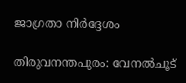ജാഗ്രതാ നിർദ്ദേശം

തിരുവനന്തപുരം: വേനൽചൂട്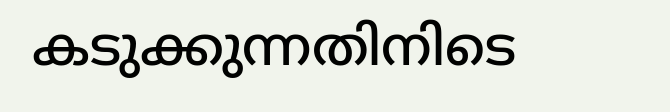കടുക്കുന്നതിനിടെ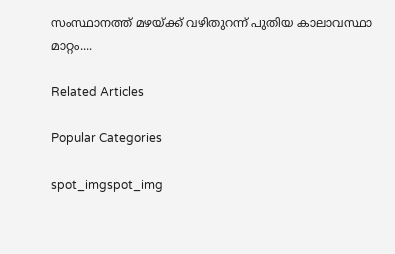സംസ്ഥാനത്ത് മഴയ്ക്ക് വഴിതുറന്ന് പുതിയ കാലാവസ്ഥാ മാറ്റം....

Related Articles

Popular Categories

spot_imgspot_img